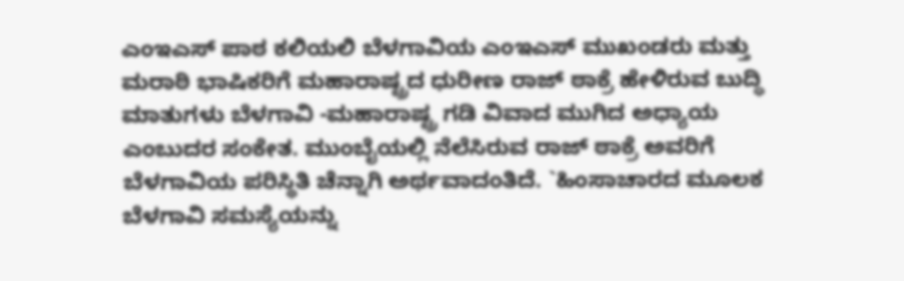ಎಂಇಎಸ್ ಪಾಠ ಕಲಿಯಲಿ ಬೆಳಗಾವಿಯ ಎಂಇಎಸ್ ಮುಖಂಡರು ಮತ್ತು ಮರಾಠಿ ಭಾಷಿಕರಿಗೆ ಮಹಾರಾಷ್ಟ್ರದ ಧುರೀಣ ರಾಜ್ ಠಾಕ್ರೆ ಹೇಳಿರುವ ಬುದ್ಧಿ ಮಾತುಗಳು ಬೆಳಗಾವಿ -ಮಹಾರಾಷ್ಟ್ರ ಗಡಿ ವಿವಾದ ಮುಗಿದ ಅಧ್ಯಾಯ ಎಂಬುದರ ಸಂಕೇತ. ಮುಂಬೈಯಲ್ಲಿ ನೆಲೆಸಿರುವ ರಾಜ್ ಠಾಕ್ರೆ ಅವರಿಗೆ ಬೆಳಗಾವಿಯ ಪರಿಸ್ಥಿತಿ ಚೆನ್ನಾಗಿ ಅರ್ಥವಾದಂತಿದೆ. `ಹಿಂಸಾಚಾರದ ಮೂಲಕ ಬೆಳಗಾವಿ ಸಮಸ್ಯೆಯನ್ನು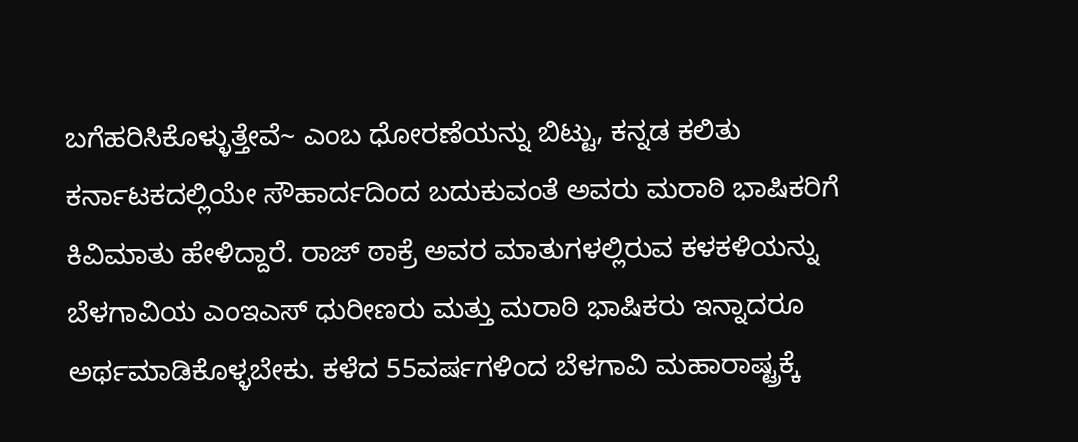ಬಗೆಹರಿಸಿಕೊಳ್ಳುತ್ತೇವೆ~ ಎಂಬ ಧೋರಣೆಯನ್ನು ಬಿಟ್ಟು, ಕನ್ನಡ ಕಲಿತು ಕರ್ನಾಟಕದಲ್ಲಿಯೇ ಸೌಹಾರ್ದದಿಂದ ಬದುಕುವಂತೆ ಅವರು ಮರಾಠಿ ಭಾಷಿಕರಿಗೆ ಕಿವಿಮಾತು ಹೇಳಿದ್ದಾರೆ. ರಾಜ್ ಠಾಕ್ರೆ ಅವರ ಮಾತುಗಳಲ್ಲಿರುವ ಕಳಕಳಿಯನ್ನು ಬೆಳಗಾವಿಯ ಎಂಇಎಸ್ ಧುರೀಣರು ಮತ್ತು ಮರಾಠಿ ಭಾಷಿಕರು ಇನ್ನಾದರೂ ಅರ್ಥಮಾಡಿಕೊಳ್ಳಬೇಕು. ಕಳೆದ 55ವರ್ಷಗಳಿಂದ ಬೆಳಗಾವಿ ಮಹಾರಾಷ್ಟ್ರಕ್ಕೆ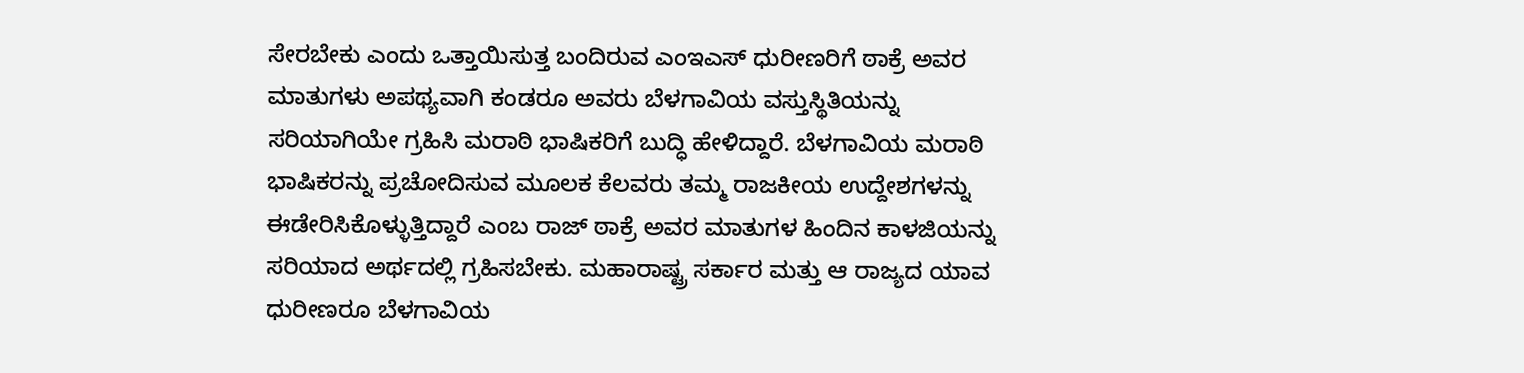ಸೇರಬೇಕು ಎಂದು ಒತ್ತಾಯಿಸುತ್ತ ಬಂದಿರುವ ಎಂಇಎಸ್ ಧುರೀಣರಿಗೆ ಠಾಕ್ರೆ ಅವರ ಮಾತುಗಳು ಅಪಥ್ಯವಾಗಿ ಕಂಡರೂ ಅವರು ಬೆಳಗಾವಿಯ ವಸ್ತುಸ್ಥಿತಿಯನ್ನು ಸರಿಯಾಗಿಯೇ ಗ್ರಹಿಸಿ ಮರಾಠಿ ಭಾಷಿಕರಿಗೆ ಬುದ್ಧಿ ಹೇಳಿದ್ದಾರೆ. ಬೆಳಗಾವಿಯ ಮರಾಠಿ ಭಾಷಿಕರನ್ನು ಪ್ರಚೋದಿಸುವ ಮೂಲಕ ಕೆಲವರು ತಮ್ಮ ರಾಜಕೀಯ ಉದ್ದೇಶಗಳನ್ನು ಈಡೇರಿಸಿಕೊಳ್ಳುತ್ತಿದ್ದಾರೆ ಎಂಬ ರಾಜ್ ಠಾಕ್ರೆ ಅವರ ಮಾತುಗಳ ಹಿಂದಿನ ಕಾಳಜಿಯನ್ನು ಸರಿಯಾದ ಅರ್ಥದಲ್ಲಿ ಗ್ರಹಿಸಬೇಕು. ಮಹಾರಾಷ್ಟ್ರ ಸರ್ಕಾರ ಮತ್ತು ಆ ರಾಜ್ಯದ ಯಾವ ಧುರೀಣರೂ ಬೆಳಗಾವಿಯ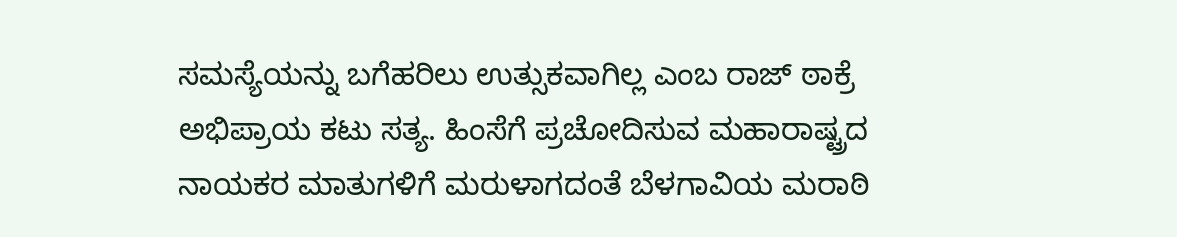ಸಮಸ್ಯೆಯನ್ನು ಬಗೆಹರಿಲು ಉತ್ಸುಕವಾಗಿಲ್ಲ ಎಂಬ ರಾಜ್ ಠಾಕ್ರೆ ಅಭಿಪ್ರಾಯ ಕಟು ಸತ್ಯ. ಹಿಂಸೆಗೆ ಪ್ರಚೋದಿಸುವ ಮಹಾರಾಷ್ಟ್ರದ ನಾಯಕರ ಮಾತುಗಳಿಗೆ ಮರುಳಾಗದಂತೆ ಬೆಳಗಾವಿಯ ಮರಾಠಿ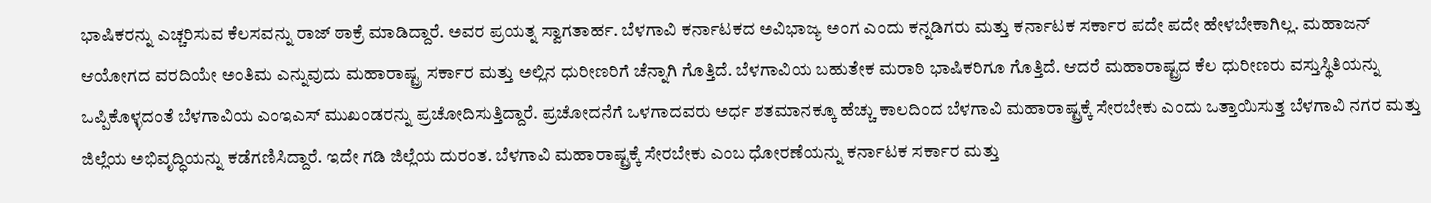ಭಾಷಿಕರನ್ನು ಎಚ್ಚರಿಸುವ ಕೆಲಸವನ್ನು ರಾಜ್ ಠಾಕ್ರೆ ಮಾಡಿದ್ದಾರೆ. ಅವರ ಪ್ರಯತ್ನ ಸ್ವಾಗತಾರ್ಹ. ಬೆಳಗಾವಿ ಕರ್ನಾಟಕದ ಅವಿಭಾಜ್ಯ ಅಂಗ ಎಂದು ಕನ್ನಡಿಗರು ಮತ್ತು ಕರ್ನಾಟಕ ಸರ್ಕಾರ ಪದೇ ಪದೇ ಹೇಳಬೇಕಾಗಿಲ್ಲ. ಮಹಾಜನ್ ಆಯೋಗದ ವರದಿಯೇ ಅಂತಿಮ ಎನ್ನುವುದು ಮಹಾರಾಷ್ಟ್ರ ಸರ್ಕಾರ ಮತ್ತು ಅಲ್ಲಿನ ಧುರೀಣರಿಗೆ ಚೆನ್ನಾಗಿ ಗೊತ್ತಿದೆ. ಬೆಳಗಾವಿಯ ಬಹುತೇಕ ಮರಾಠಿ ಭಾಷಿಕರಿಗೂ ಗೊತ್ತಿದೆ. ಆದರೆ ಮಹಾರಾಷ್ಟ್ರದ ಕೆಲ ಧುರೀಣರು ವಸ್ತುಸ್ಥಿತಿಯನ್ನು ಒಪ್ಪಿಕೊಳ್ಳದಂತೆ ಬೆಳಗಾವಿಯ ಎಂಇಎಸ್ ಮುಖಂಡರನ್ನು ಪ್ರಚೋದಿಸುತ್ತಿದ್ದಾರೆ. ಪ್ರಚೋದನೆಗೆ ಒಳಗಾದವರು ಅರ್ಧ ಶತಮಾನಕ್ಕೂ ಹೆಚ್ಚು ಕಾಲದಿಂದ ಬೆಳಗಾವಿ ಮಹಾರಾಷ್ಟ್ರಕ್ಕೆ ಸೇರಬೇಕು ಎಂದು ಒತ್ತಾಯಿಸುತ್ತ ಬೆಳಗಾವಿ ನಗರ ಮತ್ತು ಜಿಲ್ಲೆಯ ಅಭಿವೃದ್ಧಿಯನ್ನು ಕಡೆಗಣಿಸಿದ್ದಾರೆ. ಇದೇ ಗಡಿ ಜಿಲ್ಲೆಯ ದುರಂತ. ಬೆಳಗಾವಿ ಮಹಾರಾಷ್ಟ್ರಕ್ಕೆ ಸೇರಬೇಕು ಎಂಬ ಧೋರಣೆಯನ್ನು ಕರ್ನಾಟಕ ಸರ್ಕಾರ ಮತ್ತು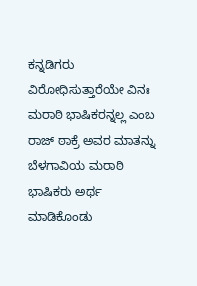ಕನ್ನಡಿಗರು ವಿರೋಧಿಸುತ್ತಾರೆಯೇ ವಿನಃ ಮರಾಠಿ ಭಾಷಿಕರನ್ನಲ್ಲ ಎಂಬ ರಾಜ್ ಠಾಕ್ರೆ ಅವರ ಮಾತನ್ನು ಬೆಳಗಾವಿಯ ಮರಾಠಿ ಭಾಷಿಕರು ಅರ್ಥ ಮಾಡಿಕೊಂಡು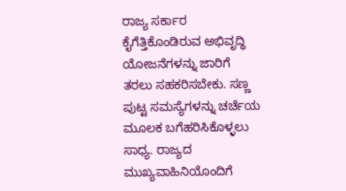ರಾಜ್ಯ ಸರ್ಕಾರ ಕೈಗೆತ್ತಿಕೊಂಡಿರುವ ಅಭಿವೃದ್ಧಿ ಯೋಜನೆಗಳನ್ನು ಜಾರಿಗೆ ತರಲು ಸಹಕರಿಸಬೇಕು. ಸಣ್ಣ ಪುಟ್ಟ ಸಮಸ್ಯೆಗಳನ್ನು ಚರ್ಚೆಯ ಮೂಲಕ ಬಗೆಹರಿಸಿಕೊಳ್ಳಲು ಸಾಧ್ಯ. ರಾಜ್ಯದ ಮುಖ್ಯವಾಹಿನಿಯೊಂದಿಗೆ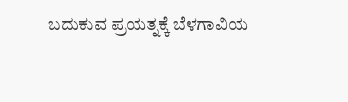ಬದುಕುವ ಪ್ರಯತ್ನಕ್ಕೆ ಬೆಳಗಾವಿಯ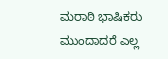ಮರಾಠಿ ಭಾಷಿಕರು ಮುಂದಾದರೆ ಎಲ್ಲ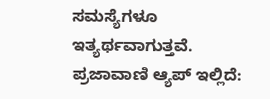ಸಮಸ್ಯೆಗಳೂ ಇತ್ಯರ್ಥವಾಗುತ್ತವೆ. ಪ್ರಜಾವಾಣಿ ಆ್ಯಪ್ ಇಲ್ಲಿದೆ: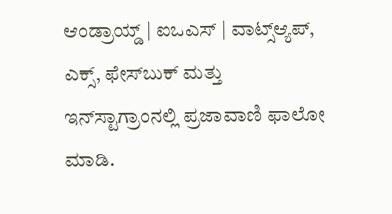ಆಂಡ್ರಾಯ್ಡ್ | ಐಒಎಸ್ | ವಾಟ್ಸ್ಆ್ಯಪ್, ಎಕ್ಸ್, ಫೇಸ್‌ಬುಕ್ ಮತ್ತು ಇನ್‌ಸ್ಟಾಗ್ರಾಂನಲ್ಲಿ ಪ್ರಜಾವಾಣಿ ಫಾಲೋ ಮಾಡಿ.